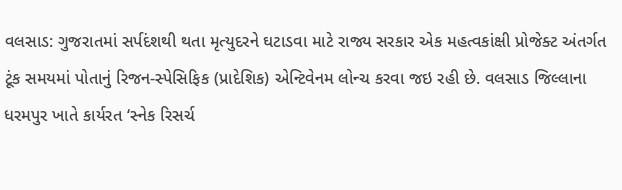વલસાડ: ગુજરાતમાં સર્પદંશથી થતા મૃત્યુદરને ઘટાડવા માટે રાજ્ય સરકાર એક મહત્વકાંક્ષી પ્રોજેક્ટ અંતર્ગત ટૂંક સમયમાં પોતાનું રિજન-સ્પેસિફિક (પ્રાદેશિક) એન્ટિવેનમ લોન્ચ કરવા જઇ રહી છે. વલસાડ જિલ્લાના ધરમપુર ખાતે કાર્યરત ‘સ્નેક રિસર્ચ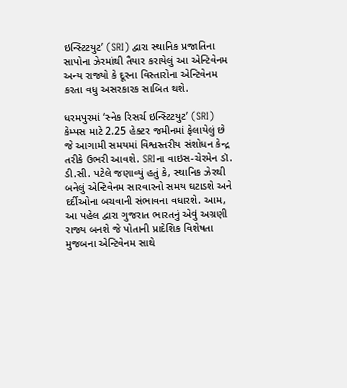ઇન્સ્ટિટયુટ’ (SRI) દ્વારા સ્થાનિક પ્રજાતિના સાપોના ઝેરમાંથી તૈયાર કરાયેલું આ એન્ટિવેનમ અન્ય રાજ્યો કે દૂરના વિસ્તારોના એન્ટિવેનમ કરતા વધુ અસરકારક સાબિત થશે.

ધરમપુરમાં ‘સ્નેક રિસર્ચ ઇન્સ્ટિટયુટ’ (SRI) કેમ્પસ માટે 2.25 હેક્ટર જમીનમાં ફેલાયેલું છે જે આગામી સમયમાં વિશ્વસ્તરીય સંશોધન કેન્દ્ર તરીકે ઉભરી આવશે. SRIના વાઇસ-ચેરમેન ડૉ. ડી.સી. પટેલે જણાવ્યું હતું કે, સ્થાનિક ઝેરથી બનેલું એન્ટિવેનમ સારવારનો સમય ઘટાડશે અને દર્દીઓના બચવાની સંભાવના વધારશે. આમ, આ પહેલ દ્વારા ગુજરાત ભારતનું એવું અગ્રણી રાજ્ય બનશે જે પોતાની પ્રાદેશિક વિશેષતા મુજબના એન્ટિવેનમ સાથે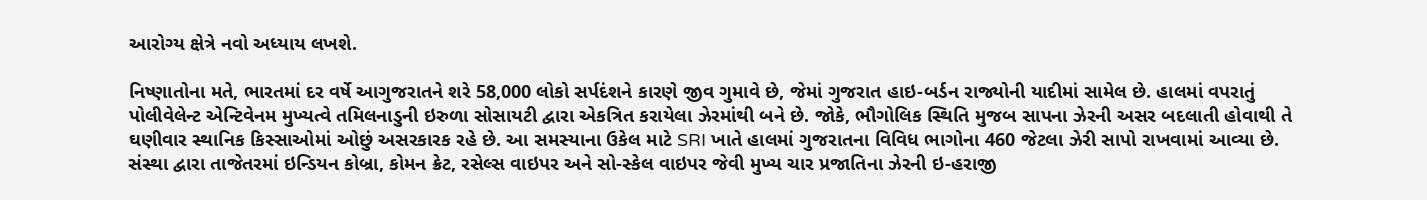આરોગ્ય ક્ષેત્રે નવો અધ્યાય લખશે.

નિષ્ણાતોના મતે, ભારતમાં દર વર્ષે આગુજરાતને શરે 58,000 લોકો સર્પદંશને કારણે જીવ ગુમાવે છે, જેમાં ગુજરાત હાઇ-બર્ડન રાજ્યોની યાદીમાં સામેલ છે. હાલમાં વપરાતું પોલીવેલેન્ટ એન્ટિવેનમ મુખ્યત્વે તમિલનાડુની ઇરુળા સોસાયટી દ્વારા એકત્રિત કરાયેલા ઝેરમાંથી બને છે. જોકે, ભૌગોલિક સ્થિતિ મુજબ સાપના ઝેરની અસર બદલાતી હોવાથી તે ઘણીવાર સ્થાનિક કિસ્સાઓમાં ઓછું અસરકારક રહે છે. આ સમસ્યાના ઉકેલ માટે SRI ખાતે હાલમાં ગુજરાતના વિવિધ ભાગોના 460 જેટલા ઝેરી સાપો રાખવામાં આવ્યા છે. સંસ્થા દ્વારા તાજેતરમાં ઇન્ડિયન કોબ્રા, કોમન ક્રેટ, રસેલ્સ વાઇપર અને સો-સ્કેલ વાઇપર જેવી મુખ્ય ચાર પ્રજાતિના ઝેરની ઇ-હરાજી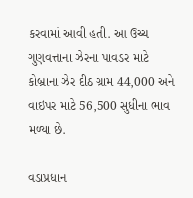કરવામાં આવી હતી. આ ઉચ્ચ ગુણવત્તાના ઝેરના પાવડર માટે કોબ્રાના ઝેર દીઠ ગ્રામ 44,000 અને વાઇપર માટે 56,500 સુધીના ભાવ મળ્યા છે.

વડાપ્રધાન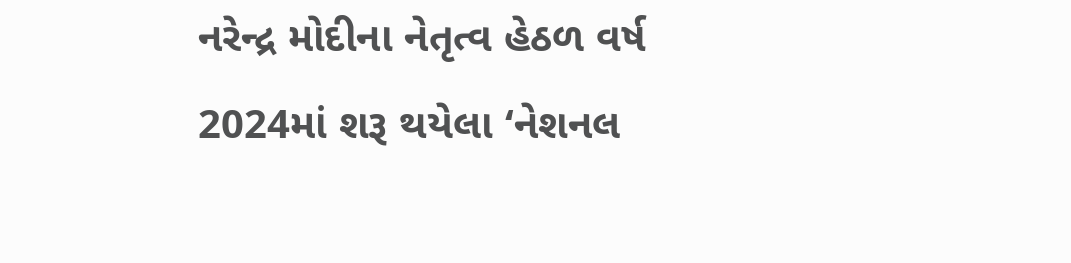નરેન્દ્ર મોદીના નેતૃત્વ હેઠળ વર્ષ 2024માં શરૂ થયેલા ‘નેશનલ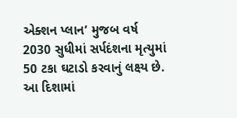એક્શન પ્લાન’ મુજબ વર્ષ 2030 સુધીમાં સર્પદંશના મૃત્યુમાં 50 ટકા ઘટાડો કરવાનું લક્ષ્ય છે. આ દિશામાં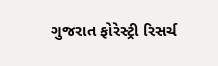ગુજરાત ફોરેસ્ટ્રી રિસર્ચ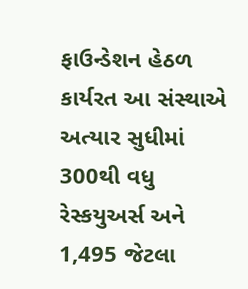ફાઉન્ડેશન હેઠળ કાર્યરત આ સંસ્થાએ અત્યાર સુધીમાં 300થી વધુ રેસ્કયુઅર્સ અને 1,495 જેટલા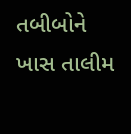તબીબોને ખાસ તાલીમ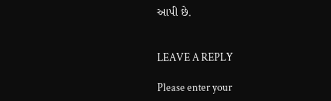આપી છે.


LEAVE A REPLY

Please enter your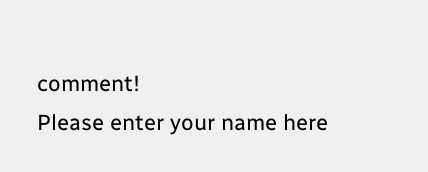comment!
Please enter your name here